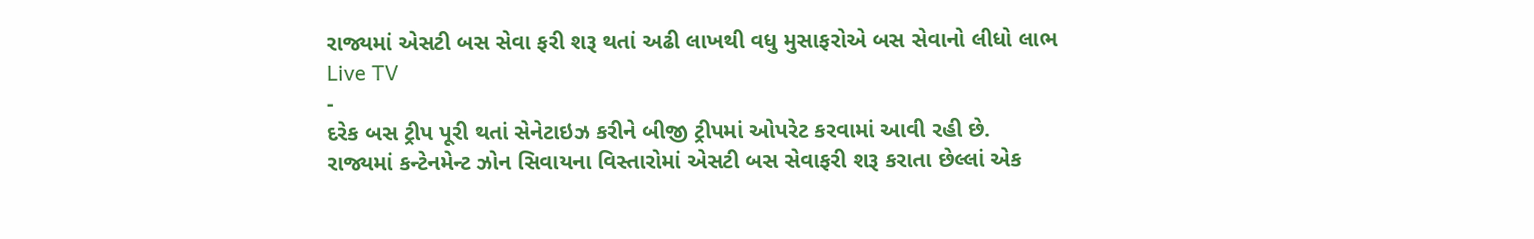રાજ્યમાં એસટી બસ સેવા ફરી શરૂ થતાં અઢી લાખથી વધુ મુસાફરોએ બસ સેવાનો લીધો લાભ
Live TV
-
દરેક બસ ટ્રીપ પૂરી થતાં સેનેટાઇઝ કરીને બીજી ટ્રીપમાં ઓપરેટ કરવામાં આવી રહી છે.
રાજ્યમાં કન્ટેનમેન્ટ ઝોન સિવાયના વિસ્તારોમાં એસટી બસ સેવાફરી શરૂ કરાતા છેલ્લાં એક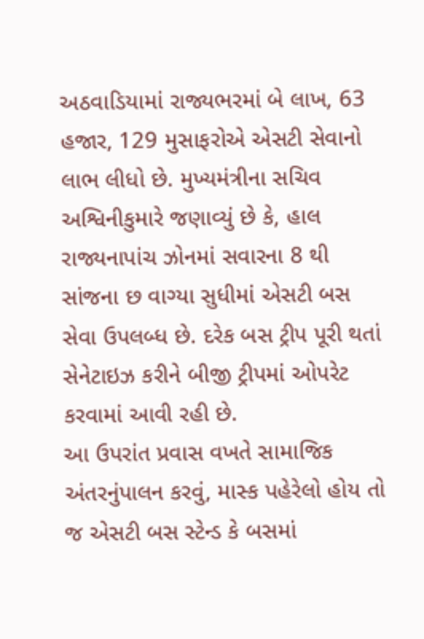અઠવાડિયામાં રાજ્યભરમાં બે લાખ, 63 હજાર, 129 મુસાફરોએ એસટી સેવાનો લાભ લીધો છે. મુખ્યમંત્રીના સચિવ અશ્વિનીકુમારે જણાવ્યું છે કે, હાલ રાજ્યનાપાંચ ઝોનમાં સવારના 8 થી સાંજના છ વાગ્યા સુધીમાં એસટી બસ સેવા ઉપલબ્ધ છે. દરેક બસ ટ્રીપ પૂરી થતાં સેનેટાઇઝ કરીને બીજી ટ્રીપમાં ઓપરેટ કરવામાં આવી રહી છે.
આ ઉપરાંત પ્રવાસ વખતે સામાજિક અંતરનુંપાલન કરવું, માસ્ક પહેરેલો હોય તો જ એસટી બસ સ્ટેન્ડ કે બસમાં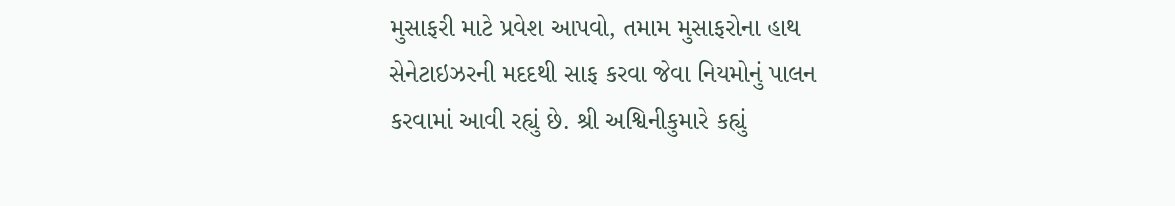મુસાફરી માટે પ્રવેશ આપવો, તમામ મુસાફરોના હાથ સેનેટાઇઝરની મદદથી સાફ કરવા જેવા નિયમોનું પાલન કરવામાં આવી રહ્યું છે. શ્રી અશ્વિનીકુમારે કહ્યું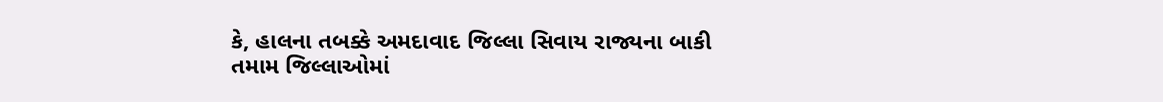કે, હાલના તબક્કે અમદાવાદ જિલ્લા સિવાય રાજ્યના બાકી તમામ જિલ્લાઓમાં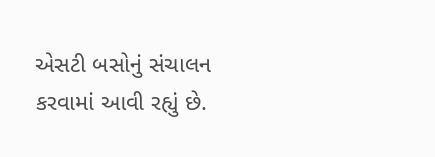એસટી બસોનું સંચાલન કરવામાં આવી રહ્યું છે.